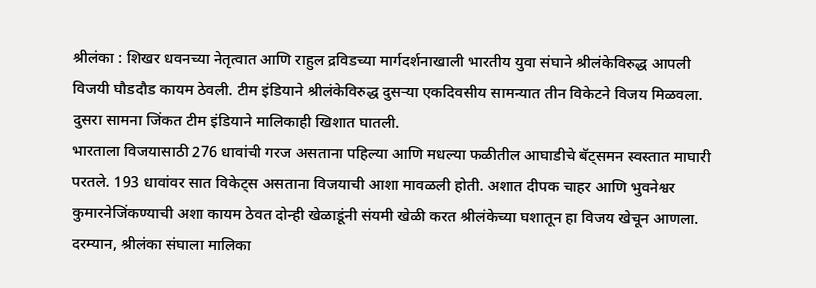श्रीलंका : शिखर धवनच्या नेतृत्वात आणि राहुल द्रविडच्या मार्गदर्शनाखाली भारतीय युवा संघाने श्रीलंकेविरुद्ध आपली विजयी घौडदौड कायम ठेवली. टीम इंडियाने श्रीलंकेविरुद्ध दुसऱ्या एकदिवसीय सामन्यात तीन विकेटने विजय मिळवला. दुसरा सामना जिंकत टीम इंडियाने मालिकाही खिशात घातली.
भारताला विजयासाठी 276 धावांची गरज असताना पहिल्या आणि मधल्या फळीतील आघाडीचे बॅट्समन स्वस्तात माघारी परतले. 193 धावांवर सात विकेट्स असताना विजयाची आशा मावळली होती. अशात दीपक चाहर आणि भुवनेश्वर कुमारनेजिंकण्याची अशा कायम ठेवत दोन्ही खेळाडूंनी संयमी खेळी करत श्रीलंकेच्या घशातून हा विजय खेचून आणला.
दरम्यान, श्रीलंका संघाला मालिका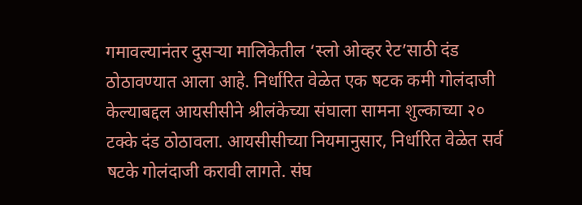गमावल्यानंतर दुसऱ्या मालिकेतील ‘स्लो ओव्हर रेट’साठी दंड ठोठावण्यात आला आहे. निर्धारित वेळेत एक षटक कमी गोलंदाजी केल्याबद्दल आयसीसीने श्रीलंकेच्या संघाला सामना शुल्काच्या २० टक्के दंड ठोठावला. आयसीसीच्या नियमानुसार, निर्धारित वेळेत सर्व षटके गोलंदाजी करावी लागते. संघ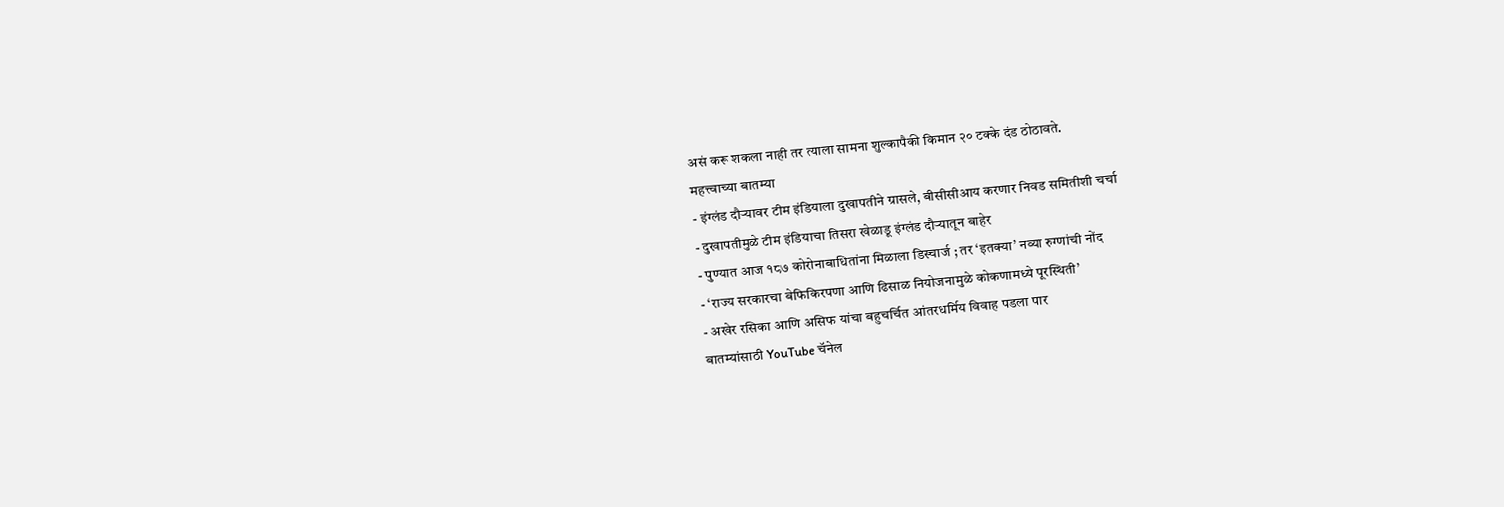असं करू शकला नाही तर त्याला सामना शुल्कापैकी किमान २० टक्के दंड ठोठावते.
महत्त्वाच्या बातम्या
- इंग्लंड दौऱ्यावर टीम इंडियाला दुखापतीने ग्रासले, बीसीसीआय करणार निवड समितीशी चर्चा
- दुखापतीमुळे टीम इंडियाचा तिसरा खेळाडू इंग्लंड दौऱ्यातून बाहेर
- पुण्यात आज १८७ कोरोनाबाधितांना मिळाला डिस्चार्ज ; तर ‘इतक्या’ नव्या रुग्णांची नोंद
- ‘राज्य सरकारचा बेफिकिरपणा आणि ढिसाळ नियोजनामुळे कोकणामध्ये पूरस्थिती’
- अखेर रसिका आणि असिफ यांचा बहुचर्चित आंतरधर्मिय विवाह पडला पार
बातम्यांसाठी YouTube चॅनेल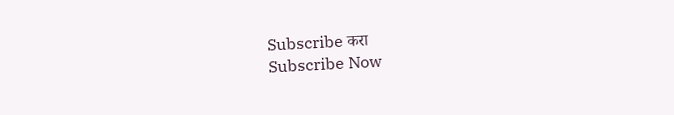Subscribe करा
Subscribe Now